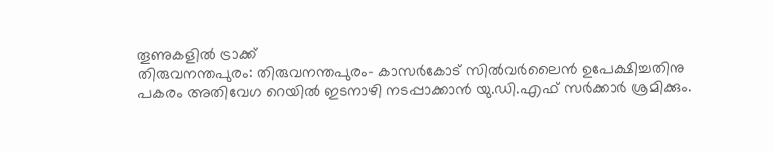തൂണുകളിൽ ട്രാക്ക്
തിരുവനന്തപുരം: തിരുവനന്തപുരം- കാസർകോട് സിൽവർലൈൻ ഉപേക്ഷിച്ചതിനു പകരം അതിവേഗ റെയിൽ ഇടനാഴി നടപ്പാക്കാൻ യു.ഡി.എഫ് സർക്കാർ ശ്രമിക്കും.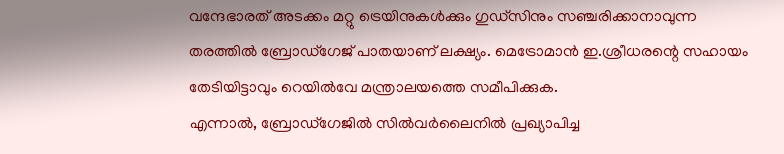വന്ദേഭാരത് അടക്കം മറ്റു ട്രെയിനുകൾക്കും ഗുഡ്സിനും സഞ്ചരിക്കാനാവുന്ന തരത്തിൽ ബ്രോഡ്ഗേജ് പാതയാണ് ലക്ഷ്യം. മെട്രോമാൻ ഇ.ശ്രീധരന്റെ സഹായം തേടിയിട്ടാവും റെയിൽവേ മന്ത്രാലയത്തെ സമീപിക്കുക.
എന്നാൽ, ബ്രോഡ്ഗേജിൽ സിൽവർലൈനിൽ പ്രഖ്യാപിച്ച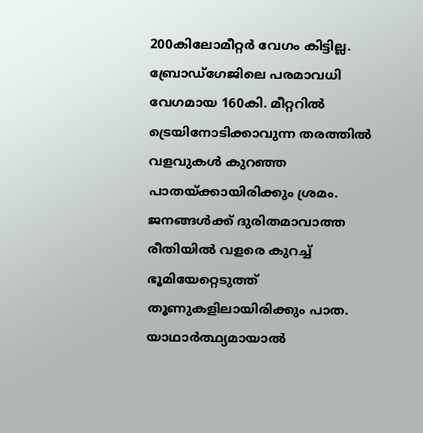200കിലോമീറ്റർ വേഗം കിട്ടില്ല. ബ്രോഡ്ഗേജിലെ പരമാവധി വേഗമായ 160കി. മീറ്ററിൽ ട്രെയിനോടിക്കാവുന്ന തരത്തിൽ വളവുകൾ കുറഞ്ഞ പാതയ്ക്കായിരിക്കും ശ്രമം. ജനങ്ങൾക്ക് ദുരിതമാവാത്ത രീതിയിൽ വളരെ കുറച്ച് ഭൂമിയേറ്റെടുത്ത് തൂണുകളിലായിരിക്കും പാത. യാഥാർത്ഥ്യമായാൽ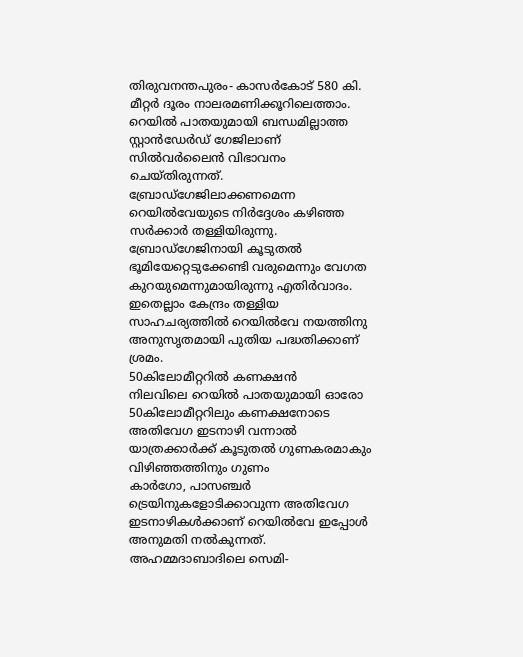തിരുവനന്തപുരം- കാസർകോട് 580 കി. മീറ്റർ ദൂരം നാലരമണിക്കൂറിലെത്താം.
റെയിൽ പാതയുമായി ബന്ധമില്ലാത്ത സ്റ്റാൻഡേർഡ് ഗേജിലാണ് സിൽവർലൈൻ വിഭാവനം ചെയ്തിരുന്നത്. ബ്രോഡ്ഗേജിലാക്കണമെന്ന റെയിൽവേയുടെ നിർദ്ദേശം കഴിഞ്ഞ സർക്കാർ തള്ളിയിരുന്നു. ബ്രോഡ്ഗേജിനായി കൂടുതൽ ഭൂമിയേറ്റെടുക്കേണ്ടി വരുമെന്നും വേഗത കുറയുമെന്നുമായിരുന്നു എതിർവാദം. ഇതെല്ലാം കേന്ദ്രം തള്ളിയ സാഹചര്യത്തിൽ റെയിൽവേ നയത്തിനു അനുസൃതമായി പുതിയ പദ്ധതിക്കാണ് ശ്രമം.
50കിലോമീറ്ററിൽ കണക്ഷൻ
നിലവിലെ റെയിൽ പാതയുമായി ഓരോ 50കിലോമീറ്ററിലും കണക്ഷനോടെ അതിവേഗ ഇടനാഴി വന്നാൽ യാത്രക്കാർക്ക് കൂടുതൽ ഗുണകരമാകും
വിഴിഞ്ഞത്തിനും ഗുണം
കാർഗോ, പാസഞ്ചർ ട്രെയിനുകളോടിക്കാവുന്ന അതിവേഗ ഇടനാഴികൾക്കാണ് റെയിൽവേ ഇപ്പോൾ അനുമതി നൽകുന്നത്. അഹമ്മദാബാദിലെ സെമി-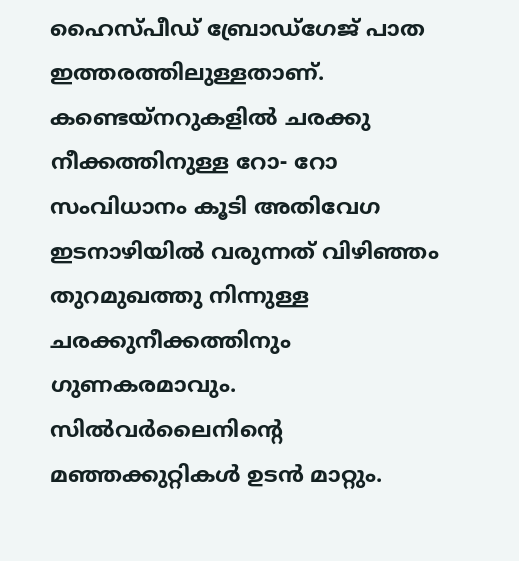ഹൈസ്പീഡ് ബ്രോഡ്ഗേജ് പാത ഇത്തരത്തിലുള്ളതാണ്. കണ്ടെയ്നറുകളിൽ ചരക്കു നീക്കത്തിനുള്ള റോ- റോ സംവിധാനം കൂടി അതിവേഗ ഇടനാഴിയിൽ വരുന്നത് വിഴിഞ്ഞം തുറമുഖത്തു നിന്നുള്ള ചരക്കുനീക്കത്തിനും ഗുണകരമാവും.
സിൽവർലൈനിന്റെ മഞ്ഞക്കുറ്റികൾ ഉടൻ മാറ്റും.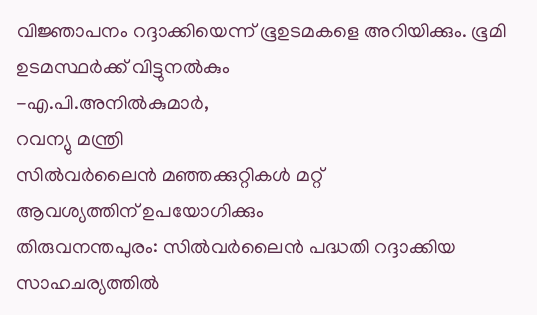വിജ്ഞാപനം റദ്ദാക്കിയെന്ന് ഭൂഉടമകളെ അറിയിക്കും. ഭൂമി ഉടമസ്ഥർക്ക് വിട്ടുനൽകും
-എ.പി.അനിൽകുമാർ,
റവന്യു മന്ത്രി
സിൽവർലൈൻ മഞ്ഞക്കുറ്റികൾ മറ്റ്
ആവശ്യത്തിന് ഉപയോഗിക്കും
തിരുവനന്തപുരം: സിൽവർലൈൻ പദ്ധതി റദ്ദാക്കിയ സാഹചര്യത്തിൽ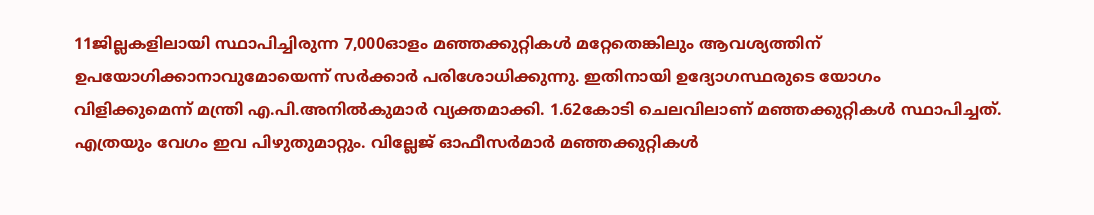11ജില്ലകളിലായി സ്ഥാപിച്ചിരുന്ന 7,000ഓളം മഞ്ഞക്കുറ്റികൾ മറ്റേതെങ്കിലും ആവശ്യത്തിന് ഉപയോഗിക്കാനാവുമോയെന്ന് സർക്കാർ പരിശോധിക്കുന്നു. ഇതിനായി ഉദ്യോഗസ്ഥരുടെ യോഗം വിളിക്കുമെന്ന് മന്ത്രി എ.പി.അനിൽകുമാർ വ്യക്തമാക്കി. 1.62കോടി ചെലവിലാണ് മഞ്ഞക്കുറ്റികൾ സ്ഥാപിച്ചത്. എത്രയും വേഗം ഇവ പിഴുതുമാറ്റും. വില്ലേജ് ഓഫീസർമാർ മഞ്ഞക്കുറ്റികൾ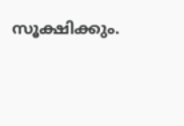സൂക്ഷിക്കും.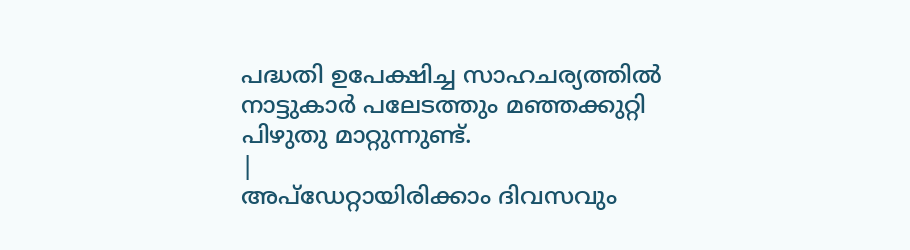പദ്ധതി ഉപേക്ഷിച്ച സാഹചര്യത്തിൽ നാട്ടുകാർ പലേടത്തും മഞ്ഞക്കുറ്റി പിഴുതു മാറ്റുന്നുണ്ട്.
|
അപ്ഡേറ്റായിരിക്കാം ദിവസവും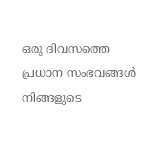ഒരു ദിവസത്തെ പ്രധാന സംഭവങ്ങൾ നിങ്ങളുടെ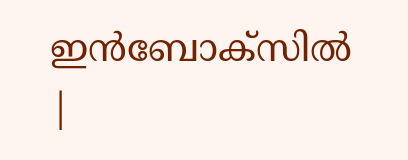ഇൻബോക്സിൽ |